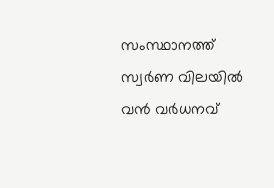സംസ്ഥാനത്ത് സ്വർണ വിലയിൽ വൻ വർധനവ്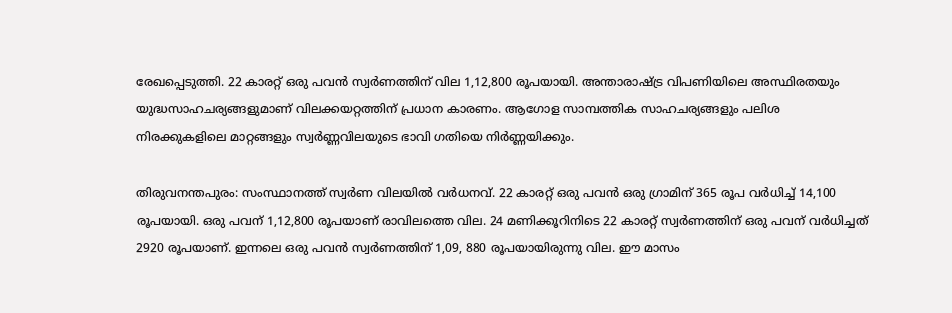രേഖപ്പെടുത്തി. 22 കാരറ്റ് ഒരു പവൻ സ്വർണത്തിന് വില 1,12,800 രൂപയായി. അന്താരാഷ്ട്ര വിപണിയിലെ അസ്ഥിരതയും യുദ്ധസാഹചര്യങ്ങളുമാണ് വിലക്കയറ്റത്തിന് പ്രധാന കാരണം. ആഗോള സാമ്പത്തിക സാഹചര്യങ്ങളും പലിശ നിരക്കുകളിലെ മാറ്റങ്ങളും സ്വർണ്ണവിലയുടെ ഭാവി ഗതിയെ നിർണ്ണയിക്കും.

തിരുവനന്തപുരം: സംസ്ഥാനത്ത് സ്വർണ വിലയിൽ വർധനവ്. 22 കാരറ്റ് ഒരു പവൻ ഒരു ഗ്രാമിന് 365 രൂപ വർധിച്ച് 14,100 രൂപയായി. ഒരു പവന് 1,12,800 രൂപയാണ് രാവിലത്തെ വില. 24 മണിക്കൂറിനിടെ 22 കാരറ്റ് സ്വർണത്തിന് ഒരു പവന് വർധിച്ചത് 2920 രൂപയാണ്. ഇന്നലെ ഒരു പവൻ സ്വർണത്തിന് 1,09, 880 രൂപയായിരുന്നു വില. ഈ മാസം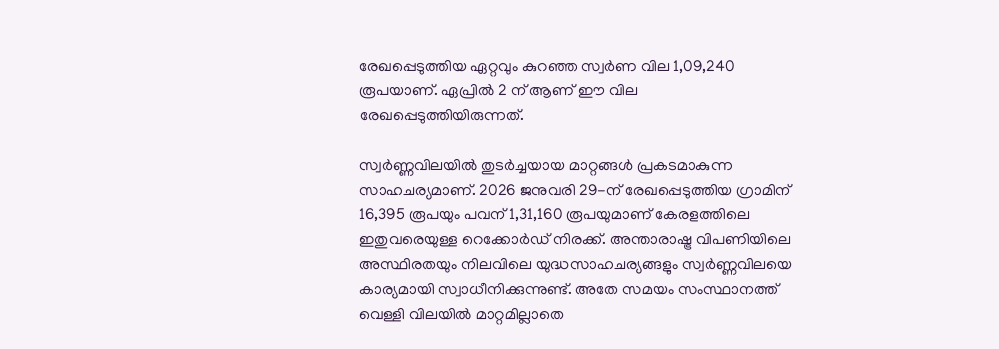രേഖപ്പെടുത്തിയ ഏറ്റവും കുറഞ്ഞ സ്വർണ വില 1,09,240 രൂപയാണ്. ഏപ്രിൽ 2 ന് ആണ് ഈ വില രേഖപ്പെടുത്തിയിരുന്നത്.

സ്വർണ്ണവിലയിൽ തുടർച്ചയായ മാറ്റങ്ങൾ പ്രകടമാകുന്ന സാഹചര്യമാണ്. 2026 ജനുവരി 29-ന് രേഖപ്പെടുത്തിയ ഗ്രാമിന് 16,395 രൂപയും പവന് 1,31,160 രൂപയുമാണ് കേരളത്തിലെ ഇതുവരെയുള്ള റെക്കോർഡ് നിരക്ക്. അന്താരാഷ്ട്ര വിപണിയിലെ അസ്ഥിരതയും നിലവിലെ യുദ്ധസാഹചര്യങ്ങളും സ്വർണ്ണവിലയെ കാര്യമായി സ്വാധീനിക്കുന്നുണ്ട്. അതേ സമയം സംസ്ഥാനത്ത് വെള്ളി വിലയിൽ മാറ്റമില്ലാതെ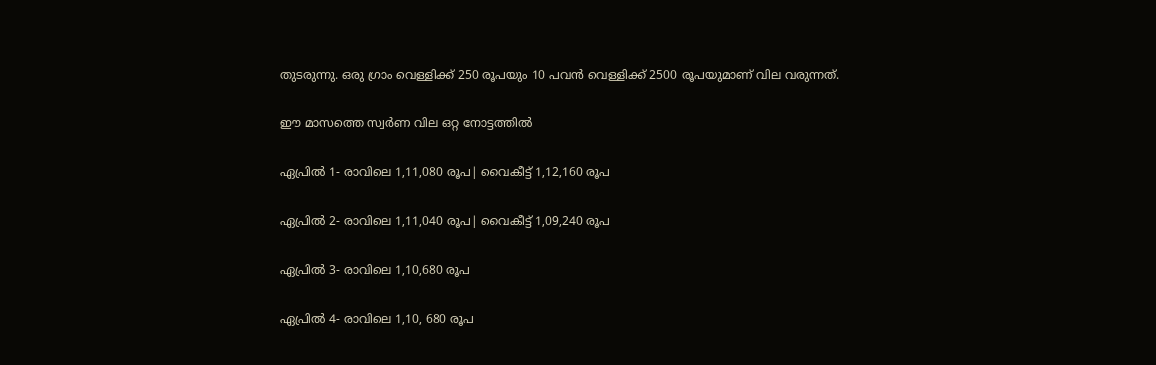തുടരുന്നു. ഒരു ഗ്രാം വെള്ളിക്ക് 250 രൂപയും 10 പവൻ വെള്ളിക്ക് 2500 രൂപയുമാണ് വില വരുന്നത്.

ഈ മാസത്തെ സ്വ‌‍‌ർണ വില ഒറ്റ നോട്ടത്തിൽ

ഏപ്രിൽ 1- രാവിലെ 1,11,080 രൂപ| വൈകീട്ട് 1,12,160 രൂപ

ഏപ്രിൽ 2- രാവിലെ 1,11,040 രൂപ| വൈകീട്ട് 1,09,240 രൂപ

ഏപ്രിൽ 3- രാവിലെ 1,10,680 രൂപ

ഏപ്രിൽ 4- രാവിലെ 1,10, 680 രൂപ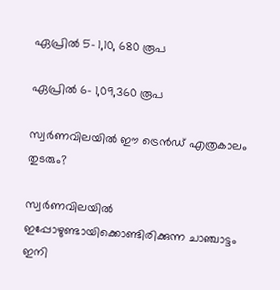ഏപ്രിൽ 5- 1,10, 680 രൂപ

ഏപ്രിൽ 6- 1,09,360 രൂപ

സ്വർണവിലയിൽ ഈ ട്രെൻഡ് എത്രകാലം തുടരും?

സ്വർണവിലയിൽ ഇപ്പോഴുണ്ടായിക്കൊണ്ടിരിക്കുന്ന ചാഞ്ചാട്ടം ഇനി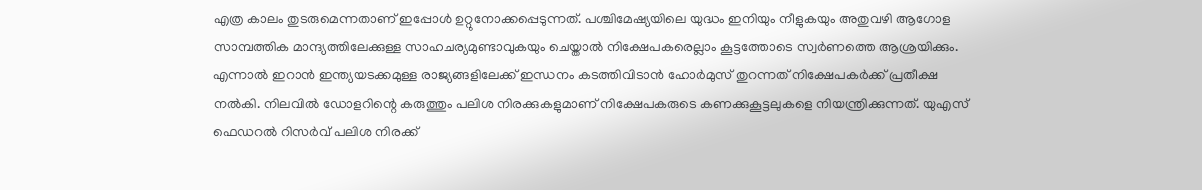എത്ര കാലം തുടരുമെന്നതാണ് ഇപ്പോൾ ഉറ്റുനോക്കപ്പെടുന്നത്. പശ്ചിമേഷ്യയിലെ യുദ്ധം ഇനിയും നീളുകയും അതുവഴി ആഗോള സാമ്പത്തിക മാന്ദ്യത്തിലേക്കുള്ള സാഹചര്യമുണ്ടാവുകയും ചെയ്താൽ നിക്ഷേപകരെല്ലാം കൂട്ടത്തോടെ സ്വർണത്തെ ആശ്രയിക്കും. എന്നാൽ ഇറാൻ ഇന്ത്യയടക്കമുള്ള രാജ്യങ്ങളിലേക്ക് ഇന്ധനം കടത്തിവിടാൻ ഹോർമുസ് തുറന്നത് നിക്ഷേപകർക്ക് പ്രതീക്ഷ നൽകി. നിലവിൽ ഡോളറിന്റെ കരുത്തും പലിശ നിരക്കുകളുമാണ് നിക്ഷേപകരുടെ കണക്കുകൂട്ടലുകളെ നിയന്ത്രിക്കുന്നത്. യുഎസ് ഫെഡറൽ റിസർവ് പലിശ നിരക്ക്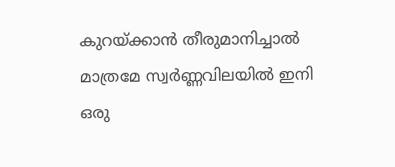കുറയ്ക്കാൻ തീരുമാനിച്ചാൽ മാത്രമേ സ്വർണ്ണവിലയിൽ ഇനി ഒരു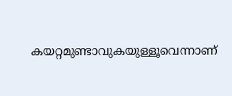കയറ്റമുണ്ടാവുകയുള്ളൂവെന്നാണ്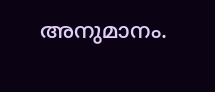അനുമാനം.